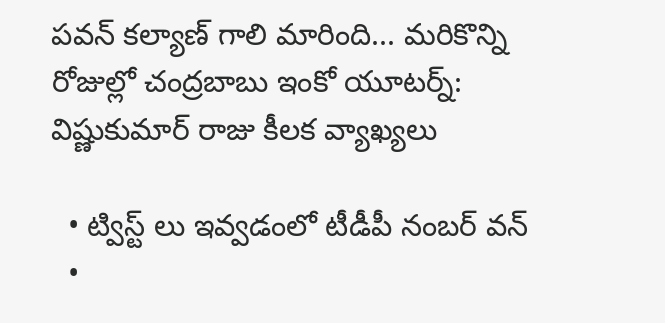పవన్ కల్యాణ్ గాలి మారింది... మరికొన్ని రోజుల్లో చంద్రబాబు ఇంకో యూటర్న్: విష్ణుకుమార్ రాజు కీలక వ్యాఖ్యలు

  • ట్విస్ట్ లు ఇవ్వడంలో టీడీపీ నంబర్ వన్
  •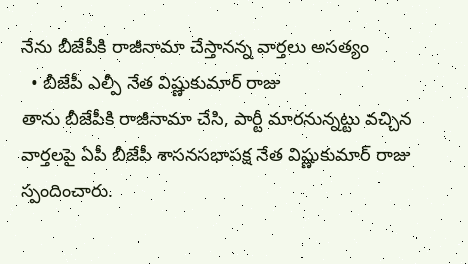నేను బీజేపీకి రాజీనామా చేస్తానన్న వార్తలు అసత్యం
  • బీజేపీ ఎల్పీ నేత విష్ణుకుమార్ రాజు
తాను బీజేపీకి రాజీనామా చేసి, పార్టీ మారనున్నట్టు వచ్చిన వార్తలపై ఏపీ బీజేపీ శాసనసభాపక్ష నేత విష్ణుకుమార్ రాజు స్పందించారు.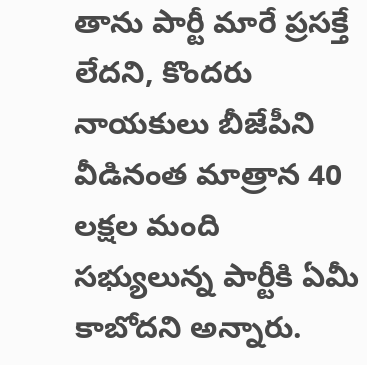తాను పార్టీ మారే ప్రసక్తే లేదని, కొందరు నాయకులు బీజేపీని వీడినంత మాత్రాన 40 లక్షల మంది సభ్యులున్న పార్టీకి ఏమీ కాబోదని అన్నారు.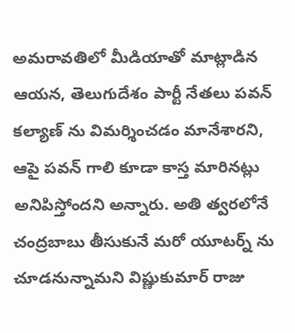అమరావతిలో మీడియాతో మాట్లాడిన ఆయన, తెలుగుదేశం పార్టీ నేతలు పవన్‌ కల్యాణ్ ను విమర్శించడం మానేశారని, ఆపై పవన్‌ గాలి కూడా కాస్త మారినట్లు అనిపిస్తోందని అన్నారు. అతి త్వరలోనే చంద్రబాబు తీసుకునే మరో యూటర్న్ ను చూడనున్నామని విష్ణుకుమార్ రాజు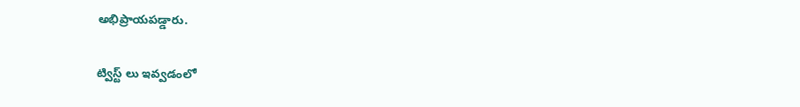అభిప్రాయపడ్డారు.

ట్విస్ట్ లు ఇవ్వడంలో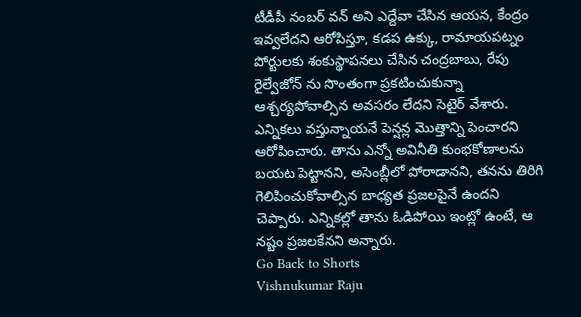టీడీపీ నంబర్ వన్ అని ఎద్దేవా చేసిన ఆయన, కేంద్రం ఇవ్వలేదని ఆరోపిస్తూ, కడప ఉక్కు, రామాయపట్నం పోర్టులకు శంకుస్థాపనలు చేసిన చంద్రబాబు, రేపు రైల్వేజోన్‌ ను సొంతంగా ప్రకటించుకున్నా ఆశ్చర్యపోవాల్సిన అవసరం లేదని సెటైర్ వేశారు. ఎన్నికలు వస్తున్నాయనే పెన్షన్ల మొత్తాన్ని పెంచారని ఆరోపించారు. తాను ఎన్నో అవినీతి కుంభకోణాలను బయట పెట్టానని, అసెంబ్లీలో పోరాడానని, తనను తిరిగి గెలిపించుకోవాల్సిన బాధ్యత ప్రజలపైనే ఉందని చెప్పారు. ఎన్నికల్లో తాను ఓడిపోయి ఇంట్లో ఉంటే, ఆ నష్టం ప్రజలకేనని అన్నారు.
Go Back to Shorts
Vishnukumar Raju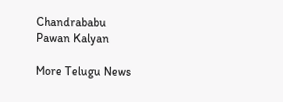Chandrababu
Pawan Kalyan

More Telugu News